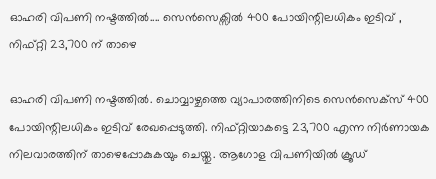ഓഹരി വിപണി നഷ്ടത്തിൽ.... സെൻസെക്സിൽ 400 പോയിന്റിലധികം ഇടിവ് , നിഫ്റ്റി 23,700 ന് താഴെ

ഓഹരി വിപണി നഷ്ടത്തിൽ. ചൊവ്വാഴ്ചത്തെ വ്യാപാരത്തിനിടെ സെൻസെക്സ് 400 പോയിന്റിലധികം ഇടിവ് രേഖപ്പെടുത്തി. നിഫ്റ്റിയാകട്ടെ 23,700 എന്ന നിർണായക നിലവാരത്തിന് താഴെപ്പോകുകയും ചെയ്തു. ആഗോള വിപണിയിൽ ക്രൂഡ്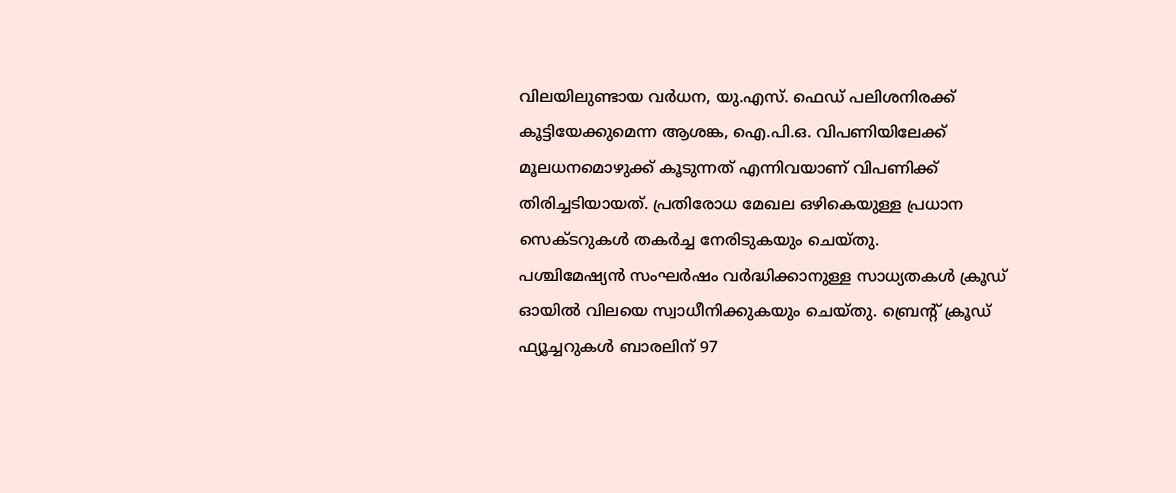വിലയിലുണ്ടായ വർധന, യു.എസ്. ഫെഡ് പലിശനിരക്ക് കൂട്ടിയേക്കുമെന്ന ആശങ്ക, ഐ.പി.ഒ. വിപണിയിലേക്ക് മൂലധനമൊഴുക്ക് കൂടുന്നത് എന്നിവയാണ് വിപണിക്ക് തിരിച്ചടിയായത്. പ്രതിരോധ മേഖല ഒഴികെയുള്ള പ്രധാന സെക്ടറുകൾ തകർച്ച നേരിടുകയും ചെയ്തു.
പശ്ചിമേഷ്യൻ സംഘർഷം വർദ്ധിക്കാനുള്ള സാധ്യതകൾ ക്രൂഡ് ഓയിൽ വിലയെ സ്വാധീനിക്കുകയും ചെയ്തു. ബ്രെന്റ് ക്രൂഡ് ഫ്യൂച്ചറുകൾ ബാരലിന് 97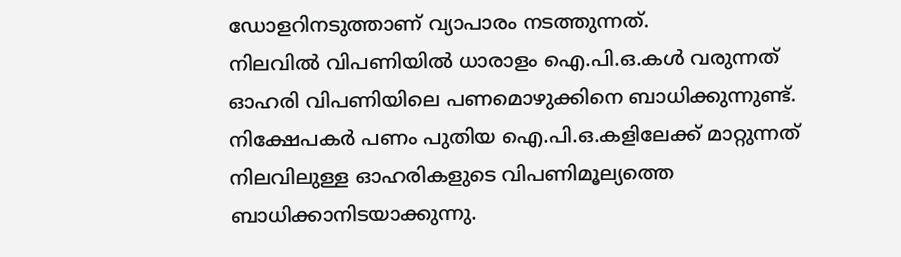ഡോളറിനടുത്താണ് വ്യാപാരം നടത്തുന്നത്.
നിലവിൽ വിപണിയിൽ ധാരാളം ഐ.പി.ഒ.കൾ വരുന്നത് ഓഹരി വിപണിയിലെ പണമൊഴുക്കിനെ ബാധിക്കുന്നുണ്ട്. നിക്ഷേപകർ പണം പുതിയ ഐ.പി.ഒ.കളിലേക്ക് മാറ്റുന്നത് നിലവിലുള്ള ഓഹരികളുടെ വിപണിമൂല്യത്തെ ബാധിക്കാനിടയാക്കുന്നു.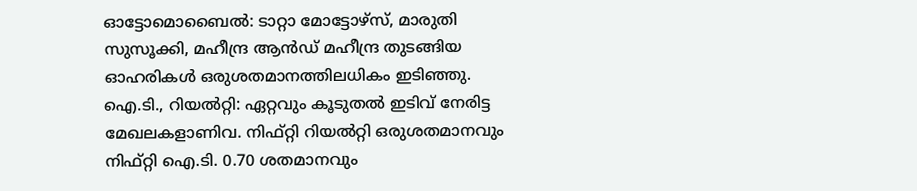ഓട്ടോമൊബൈൽ: ടാറ്റാ മോട്ടോഴ്സ്, മാരുതി സുസൂക്കി, മഹീന്ദ്ര ആൻഡ് മഹീന്ദ്ര തുടങ്ങിയ ഓഹരികൾ ഒരുശതമാനത്തിലധികം ഇടിഞ്ഞു.
ഐ.ടി., റിയൽറ്റി: ഏറ്റവും കൂടുതൽ ഇടിവ് നേരിട്ട മേഖലകളാണിവ. നിഫ്റ്റി റിയൽറ്റി ഒരുശതമാനവും നിഫ്റ്റി ഐ.ടി. 0.70 ശതമാനവും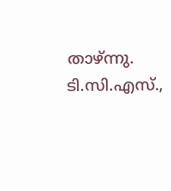താഴ്ന്നു. ടി.സി.എസ്.,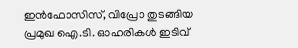ഇൻഫോസിസ്, വിപ്രോ തുടങ്ങിയ പ്രമുഖ ഐ.ടി. ഓഹരികൾ ഇടിവ്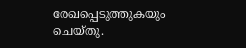രേഖപ്പെടുത്തുകയും ചെയ്തു.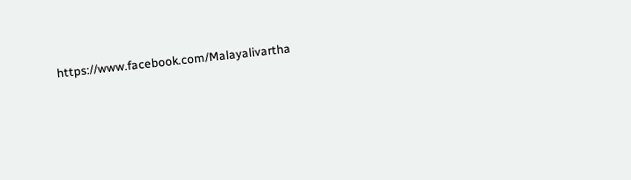https://www.facebook.com/Malayalivartha